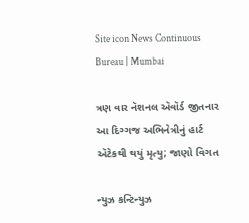Site icon News Continuous Bureau | Mumbai

ત્રણ વાર નૅશનલ ઍવૉર્ડ જીતનાર આ દિગ્ગજ અભિનેત્રીનું હાર્ટ ઍટેકથી થયું મૃત્યુ; જાણો વિગત

ન્યુઝ કન્ટિન્યુઝ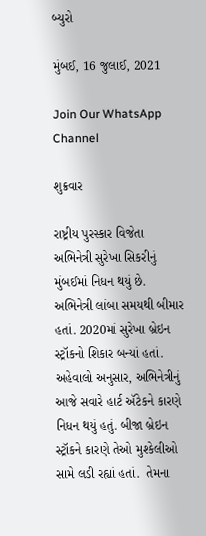બ્યુરો

મુંબઈ, 16 જુલાઈ, 2021

Join Our WhatsApp Channel

શુક્રવાર

રાષ્ટ્રીય પુરસ્કાર વિજેતા અભિનેત્રી સુરેખા સિકરીનું મુંબઈમાં નિધન થયું છે. અભિનેત્રી લાંબા સમયથી બીમાર હતાં. 2020માં સુરેખા બ્રેઇન સ્ટ્રૉકનો શિકાર બન્યાં હતાં. અહેવાલો અનુસાર, અભિનેત્રીનું આજે સવારે હાર્ટ ઍટેકને કારણે નિધન થયું હતું. બીજા બ્રેઇન સ્ટ્રૉકને કારણે તેઓ મુશ્કેલીઓ સામે લડી રહ્યાં હતાં.  તેમના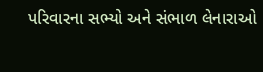પરિવારના સભ્યો અને સંભાળ લેનારાઓ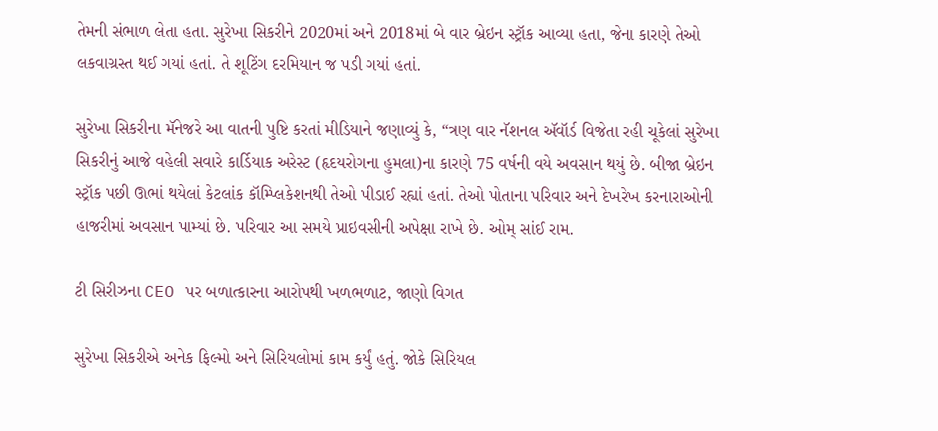તેમની સંભાળ લેતા હતા. સુરેખા સિકરીને 2020માં અને 2018માં બે વાર બ્રેઇન સ્ટ્રૉક આવ્યા હતા, જેના કારણે તેઓ લકવાગ્રસ્ત થઈ ગયાં હતાં. તે શૂટિંગ દરમિયાન જ પડી ગયાં હતાં.

સુરેખા સિકરીના મૅનેજરે આ વાતની પુષ્ટિ કરતાં મીડિયાને જણાવ્યું કે, “ત્રણ વાર નૅશનલ ઍવૉર્ડ વિજેતા રહી ચૂકેલાં સુરેખા સિકરીનું આજે વહેલી સવારે કાર્ડિયાક અરેસ્ટ (હૃદયરોગના હુમલા)ના કારણે 75 વર્ષની વયે અવસાન થયું છે. બીજા બ્રેઇન સ્ટ્રૉક પછી ઊભાં થયેલાં કેટલાંક કૉમ્પ્લિકેશનથી તેઓ પીડાઈ રહ્યાં હતાં. તેઓ પોતાના પરિવાર અને દેખરેખ કરનારાઓની હાજરીમાં અવસાન પામ્યાં છે. પરિવાર આ સમયે પ્રાઇવસીની અપેક્ષા રાખે છે. ઓમ્ સાંઈ રામ.

ટી સિરીઝના CEO પર બળાત્કારના આરોપથી ખળભળાટ, જાણો વિગત

સુરેખા સિકરીએ અનેક ફિલ્મો અને સિરિયલોમાં કામ કર્યું હતું. જોકે સિરિયલ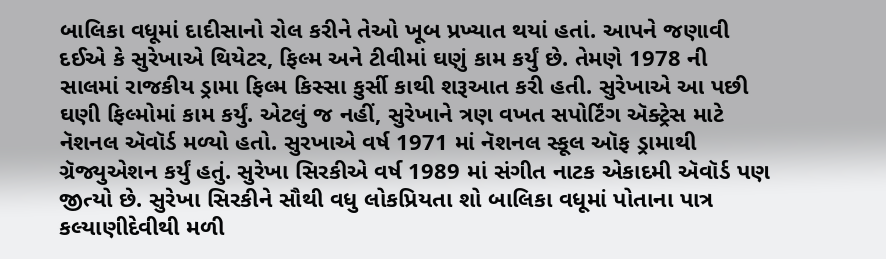બાલિકા વધૂમાં દાદીસાનો રોલ કરીને તેઓ ખૂબ પ્રખ્યાત થયાં હતાં. આપને જણાવી દઈએ કે સુરેખાએ થિયેટર, ફિલ્મ અને ટીવીમાં ઘણું કામ કર્યું છે. તેમણે 1978 ની સાલમાં રાજકીય ડ્રામા ફિલ્મ કિસ્સા કુર્સી કાથી શરૂઆત કરી હતી. સુરેખાએ આ પછી ઘણી ફિલ્મોમાં કામ કર્યું. એટલું જ નહીં, સુરેખાને ત્રણ વખત સપોર્ટિંગ ઍક્ટ્રેસ માટે નૅશનલ ઍવૉર્ડ મળ્યો હતો. સુરખાએ વર્ષ 1971 માં નૅશનલ સ્કૂલ ઑફ ડ્રામાથી ગ્રૅજ્યુએશન કર્યું હતું. સુરેખા સિરકીએ વર્ષ 1989 માં સંગીત નાટક એકાદમી ઍવૉર્ડ પણ જીત્યો છે. સુરેખા સિરકીને સૌથી વધુ લોકપ્રિયતા શો બાલિકા વધૂમાં પોતાના પાત્ર કલ્યાણીદેવીથી મળી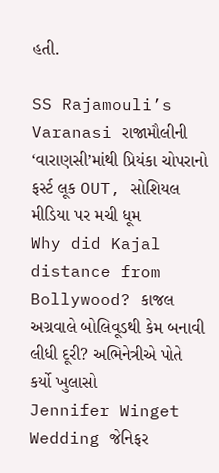હતી.

SS Rajamouli’s Varanasi રાજામૌલીની ‘વારાણસી’માંથી પ્રિયંકા ચોપરાનો ફર્સ્ટ લૂક OUT, સોશિયલ મીડિયા પર મચી ધૂમ
Why did Kajal distance from Bollywood? કાજલ અગ્રવાલે બોલિવૂડથી કેમ બનાવી લીધી દૂરી? અભિનેત્રીએ પોતે કર્યો ખુલાસો
Jennifer Winget Wedding જેનિફર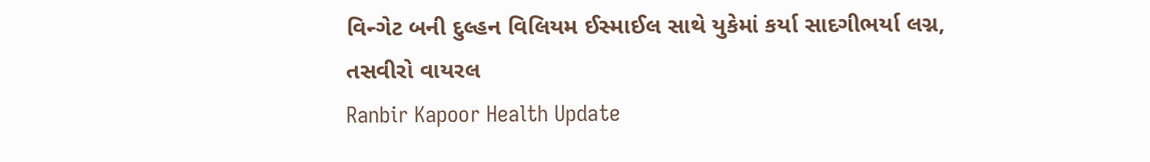વિન્ગેટ બની દુલ્હન વિલિયમ ઈસ્માઈલ સાથે યુકેમાં કર્યા સાદગીભર્યા લગ્ન, તસવીરો વાયરલ
Ranbir Kapoor Health Update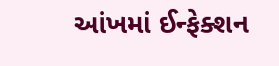આંખમાં ઈન્ફેક્શન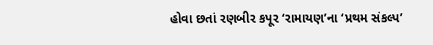હોવા છતાં રણબીર કપૂર ‘રામાયણ’ના ‘પ્રથમ સંકલ્પ’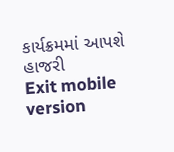કાર્યક્રમમાં આપશે હાજરી
Exit mobile version